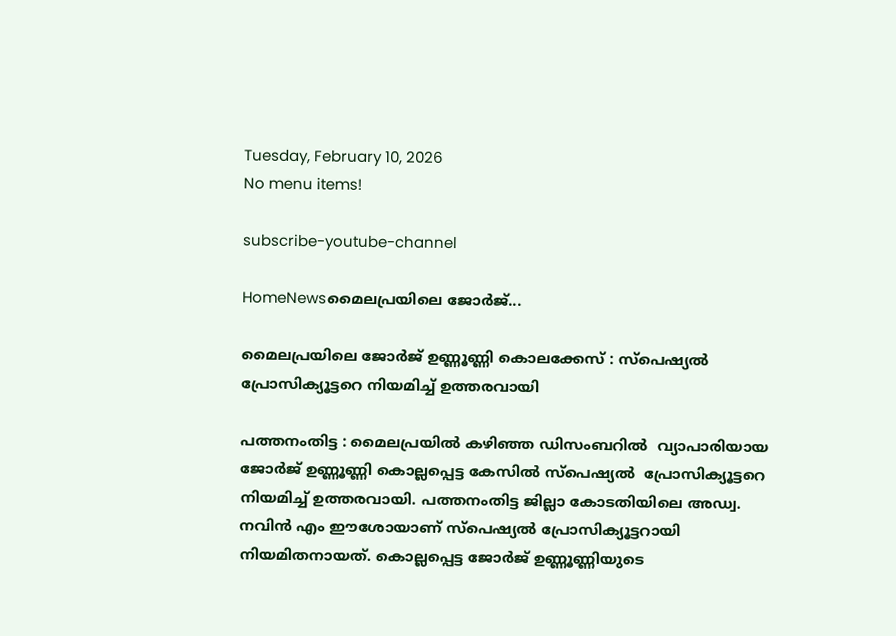Tuesday, February 10, 2026
No menu items!

subscribe-youtube-channel

HomeNewsമൈലപ്രയിലെ ജോർജ്...

മൈലപ്രയിലെ ജോർജ് ഉണ്ണൂണ്ണി കൊലക്കേസ് : സ്പെഷ്യൽ പ്രോസിക്യൂട്ടറെ നിയമിച്ച് ഉത്തരവായി

പത്തനംതിട്ട : മൈലപ്രയിൽ കഴിഞ്ഞ ഡിസംബറിൽ  വ്യാപാരിയായ ജോർജ് ഉണ്ണൂണ്ണി കൊല്ലപ്പെട്ട കേസിൽ സ്പെഷ്യൽ  പ്രോസിക്യൂട്ടറെ നിയമിച്ച് ഉത്തരവായി. പത്തനംതിട്ട ജില്ലാ കോടതിയിലെ അഡ്വ. നവിൻ എം ഈശോയാണ് സ്പെഷ്യൽ പ്രോസിക്യൂട്ടറായി നിയമിതനായത്. കൊല്ലപ്പെട്ട ജോർജ് ഉണ്ണൂണ്ണിയുടെ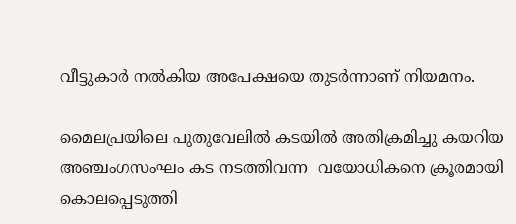വീട്ടുകാർ നൽകിയ അപേക്ഷയെ തുടർന്നാണ് നിയമനം.

മൈലപ്രയിലെ പുതുവേലിൽ കടയിൽ അതിക്രമിച്ചു കയറിയ അഞ്ചംഗസംഘം കട നടത്തിവന്ന  വയോധികനെ ക്രൂരമായി കൊലപ്പെടുത്തി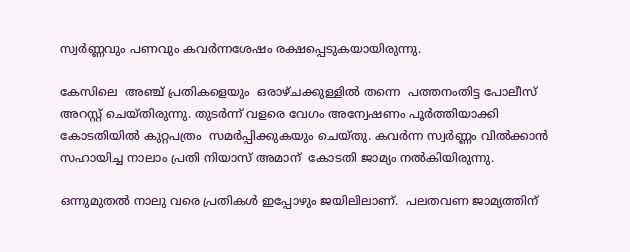സ്വർണ്ണവും പണവും കവർന്നശേഷം രക്ഷപ്പെടുകയായിരുന്നു.

കേസിലെ  അഞ്ച് പ്രതികളെയും  ഒരാഴ്ചക്കുള്ളിൽ തന്നെ  പത്തനംതിട്ട പോലീസ് അറസ്റ്റ് ചെയ്തിരുന്നു. തുടർന്ന് വളരെ വേഗം അന്വേഷണം പൂർത്തിയാക്കി കോടതിയിൽ കുറ്റപത്രം  സമർപ്പിക്കുകയും ചെയ്തു. കവർന്ന സ്വർണ്ണം വിൽക്കാൻ സഹായിച്ച നാലാം പ്രതി നിയാസ് അമാന്  കോടതി ജാമ്യം നൽകിയിരുന്നു.

ഒന്നുമുതൽ നാലു വരെ പ്രതികൾ ഇപ്പോഴും ജയിലിലാണ്.  പലതവണ ജാമ്യത്തിന്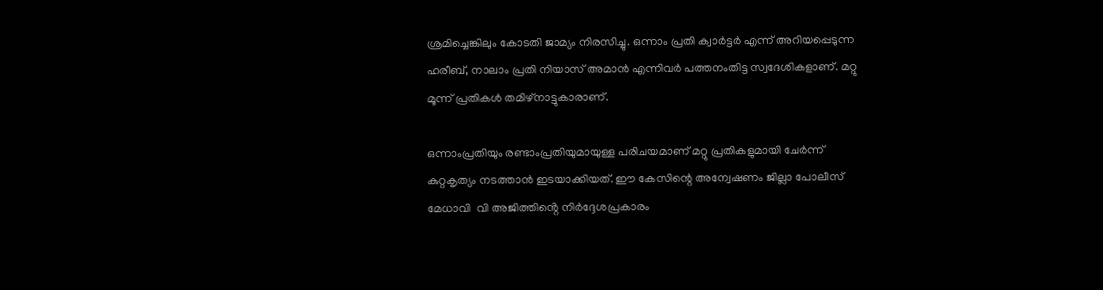ശ്രമിച്ചെങ്കിലും കോടതി ജാമ്യം നിരസിച്ചു. ഒന്നാം പ്രതി ക്വാർട്ടർ എന്ന് അറിയപ്പെടുന്ന ഹരീബ്, നാലാം പ്രതി നിയാസ് അമാൻ എന്നിവർ പത്തനംതിട്ട സ്വദേശികളാണ്. മറ്റു മൂന്ന് പ്രതികൾ തമിഴ്നാട്ടുകാരാണ്.

ഒന്നാംപ്രതിയും രണ്ടാംപ്രതിയുമായുള്ള പരിചയമാണ് മറ്റു പ്രതികളുമായി ചേർന്ന് കുറ്റകൃത്യം നടത്താൻ ഇടയാക്കിയത്. ഈ കേസിന്റെ അന്വേഷണം ജില്ലാ പോലീസ് മേധാവി  വി അജിത്തിൻ്റെ നിർദ്ദേശപ്രകാരം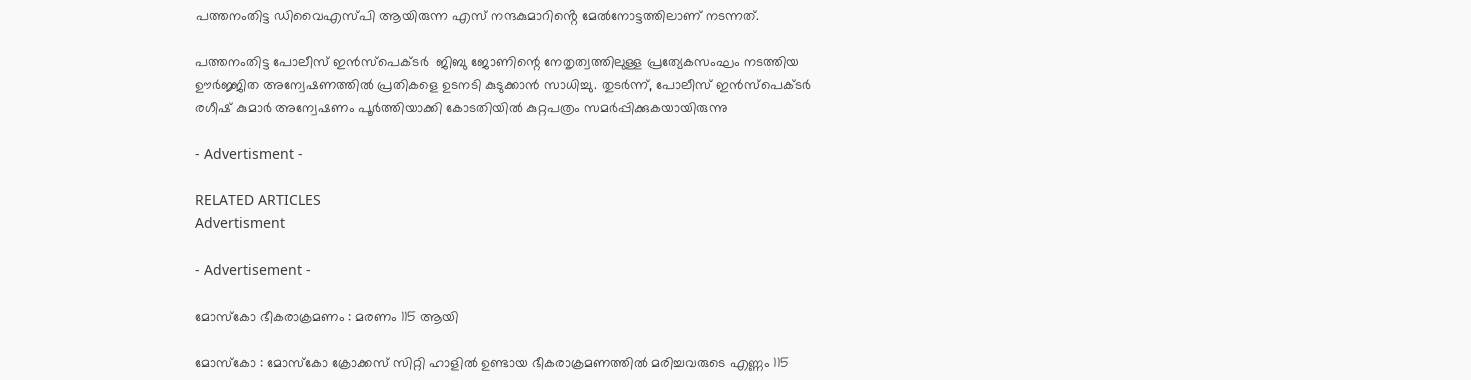പത്തനംതിട്ട ഡിവൈഎസ്പി ആയിരുന്ന എസ് നന്ദകുമാറിൻ്റെ മേൽനോട്ടത്തിലാണ് നടന്നത്.

പത്തനംതിട്ട പോലീസ് ഇൻസ്പെക്ടർ  ജിബു ജോണിന്റെ നേതൃത്വത്തിലുള്ള പ്രത്യേകസംഘം നടത്തിയ ഊർജ്ജിത അന്വേഷണത്തിൽ പ്രതികളെ ഉടനടി കുടുക്കാൻ സാധിച്ചു. തുടർന്ന്, പോലീസ് ഇൻസ്പെക്ടർ രഗീഷ് കുമാർ അന്വേഷണം പൂർത്തിയാക്കി കോടതിയിൽ കുറ്റപത്രം സമർപ്പിക്കുകയായിരുന്നു

- Advertisment -

RELATED ARTICLES
Advertisment

- Advertisement -

മോസ്‌കോ ഭീകരാക്രമണം : മരണം 115 ആയി

മോസ്കോ : മോസ്‌കോ ക്രോക്കസ് സിറ്റി ഹാളിൽ ഉണ്ടായ ഭീകരാക്രമണത്തിൽ മരിച്ചവരുടെ എണ്ണം 115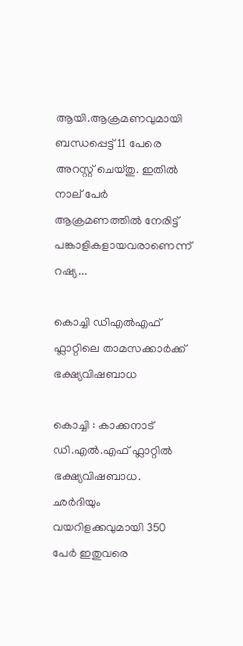ആയി.ആക്രമണവുമായി ബന്ധപ്പെട്ട് 11 പേരെ അറസ്റ്റ് ചെയ്തു. ഇതിൽ നാല് പേർ ആക്രമണത്തിൽ നേരിട്ട് പങ്കാളികളായവരാണെന്ന് റഷ്യ...

കൊച്ചി ഡിഎൽഎഫ് ഫ്ലാറ്റിലെ താമസക്കാര്‍ക്ക് ഭക്ഷ്യവിഷബാധ

കൊച്ചി : കാക്കനാട് ഡി.എൽ.എഫ് ഫ്ലാറ്റിൽ ഭക്ഷ്യവിഷബാധ. ഛർദിയും വയറിളക്കവുമായി 350 പേർ ഇതുവരെ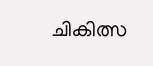ചികിത്സ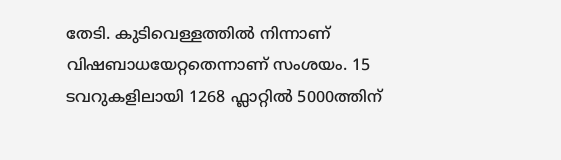തേടി. കുടിവെള്ളത്തിൽ നിന്നാണ് വിഷബാധയേറ്റതെന്നാണ് സംശയം. 15 ടവറുകളിലായി 1268 ഫ്ലാറ്റിൽ 5000ത്തിന്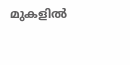മുകളിൽ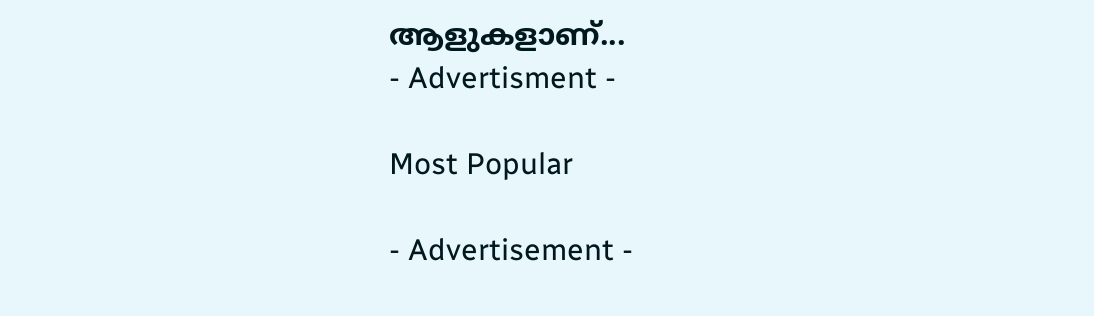ആളുകളാണ്...
- Advertisment -

Most Popular

- Advertisement -